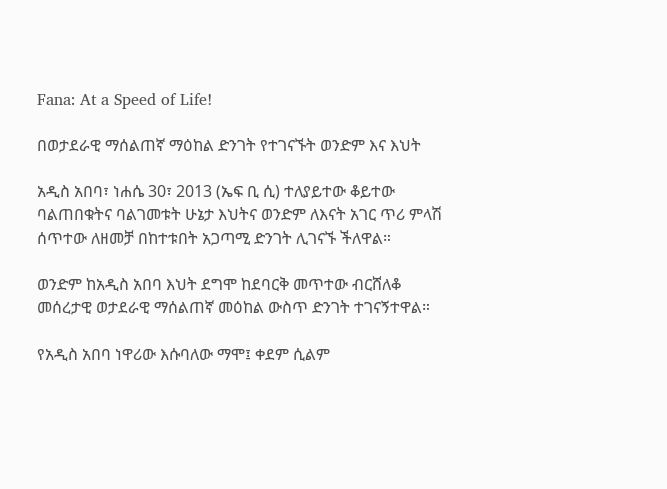Fana: At a Speed of Life!

በወታደራዊ ማሰልጠኛ ማዕከል ድንገት የተገናኙት ወንድም እና እህት

አዲስ አበባ፣ ነሐሴ 30፣ 2013 (ኤፍ ቢ ሲ) ተለያይተው ቆይተው ባልጠበቁትና ባልገመቱት ሁኔታ እህትና ወንድም ለእናት አገር ጥሪ ምላሽ ሰጥተው ለዘመቻ በከተቱበት አጋጣሚ ድንገት ሊገናኙ ችለዋል።

ወንድም ከአዲስ አበባ እህት ደግሞ ከደባርቅ መጥተው ብርሸለቆ መሰረታዊ ወታደራዊ ማሰልጠኛ መዕከል ውስጥ ድንገት ተገናኝተዋል።

የአዲስ አበባ ነዋሪው እሱባለው ማሞ፤ ቀደም ሲልም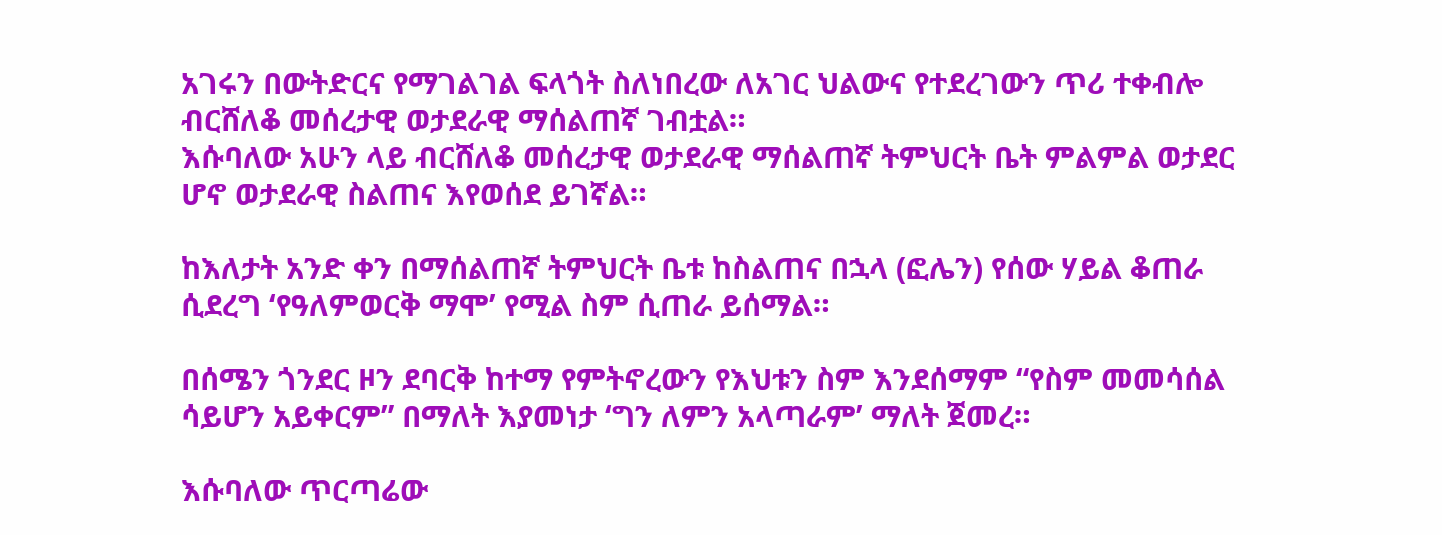አገሩን በውትድርና የማገልገል ፍላጎት ስለነበረው ለአገር ህልውና የተደረገውን ጥሪ ተቀብሎ ብርሸለቆ መሰረታዊ ወታደራዊ ማሰልጠኛ ገብቷል።
እሱባለው አሁን ላይ ብርሸለቆ መሰረታዊ ወታደራዊ ማሰልጠኛ ትምህርት ቤት ምልምል ወታደር ሆኖ ወታደራዊ ስልጠና እየወሰደ ይገኛል።

ከእለታት አንድ ቀን በማሰልጠኛ ትምህርት ቤቱ ከስልጠና በኋላ (ፎሌን) የሰው ሃይል ቆጠራ ሲደረግ ‘የዓለምወርቅ ማሞ’ የሚል ስም ሲጠራ ይሰማል።

በሰሜን ጎንደር ዞን ደባርቅ ከተማ የምትኖረውን የእህቱን ስም እንደሰማም “የስም መመሳሰል ሳይሆን አይቀርም” በማለት እያመነታ ‘ግን ለምን አላጣራም’ ማለት ጀመረ።

እሱባለው ጥርጣሬው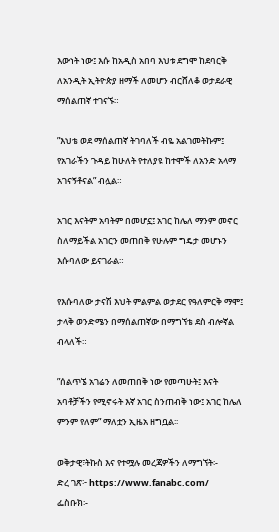እውነት ነው፤ እሱ ከአዲስ አበባ እህቱ ደግሞ ከደባርቅ ለአንዲት ኢትዮጵያ ዘማች ለመሆን ብርሸለቆ ወታደራዊ ማሰልጠኛ ተገናኙ።

”እህቴ ወደ ማሰልጠኛ ትገባለች ብዬ አልገመትኩም፤ የአገራችን ጉዳይ ከሁለት የተለያዩ ከተሞች ለአንድ አላማ አገናኝቶናል” ብሏል።

አገር እናትም አባትም በመሆኗ፤ አገር ከሌለ ማንም መኖር ስለማይችል አገርን መጠበቅ የሁሉም ግዴታ መሆኑን እሱባለው ይናገራል።

የእሱባለው ታናሽ እህት ምልምል ወታደር የዓለምርቅ ማሞ፤ ታላቅ ወንድሜን በማሰልጠኛው በማግኘቴ ደስ ብሎኛል ብላለች።

”ሰልጥኜ አገሬን ለመጠበቅ ነው የመጣሁት፤ እናት አባቶቻችን የሚኖሩት እኛ አገር ስንጠብቅ ነው፤ አገር ከሌለ ምንም የለም” ማለቷን ኢዜአ ዘግቧል፡፡

ወቅታዊ፣ትኩስ እና የተሟሉ መረጃዎችን ለማግኘት፡-
ድረ ገጽ፦ https://www.fanabc.com/
ፌስቡክ፡-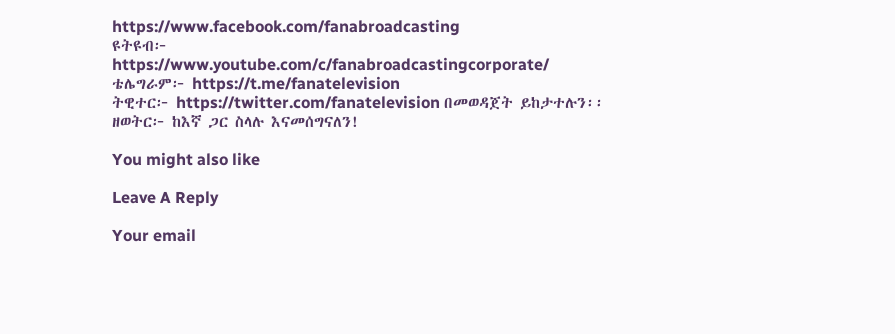https://www.facebook.com/fanabroadcasting
ዩትዩብ፦ https://www.youtube.com/c/fanabroadcastingcorporate/
ቴሌግራም፦ https://t.me/fanatelevision
ትዊተር፦ https://twitter.com/fanatelevision በመወዳጀት ይከታተሉን፡፡
ዘወትር፦ ከእኛ ጋር ስላሉ እናመሰግናለን!

You might also like

Leave A Reply

Your email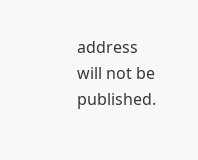address will not be published.